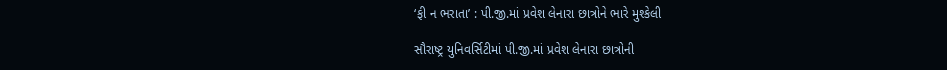‘ફી ન ભરાતા’ : પી.જી.માં પ્રવેશ લેનારા છાત્રોને ભારે મુશ્કેલી

સૌરાષ્ટ્ર યુનિવર્સિટીમાં પી.જી.માં પ્રવેશ લેનારા છાત્રોની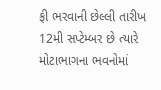ફી ભરવાની છેલ્લી તારીખ 12મી સપ્ટેમ્બર છે ત્યારે મોટાભાગના ભવનોમાં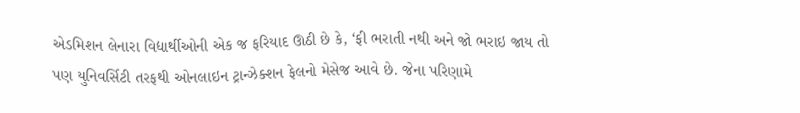એડમિશન લેનારા વિદ્યાર્થીઓની એક જ ફરિયાદ ઊઠી છે કે, ‘ફી ભરાતી નથી અને જો ભરાઇ જાય તો પણ યુનિવર્સિટી તરફથી ઓનલાઇન ટ્રાન્ઝેક્શન ફેલનો મેસેજ આવે છે. જેના પરિણામે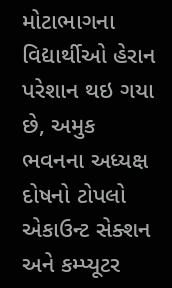મોટાભાગના વિદ્યાર્થીઓ હેરાન પરેશાન થઇ ગયા છે, અમુક ભવનના અધ્યક્ષ દોષનો ટોપલો એકાઉન્ટ સેક્શન અને કમ્પ્યૂટર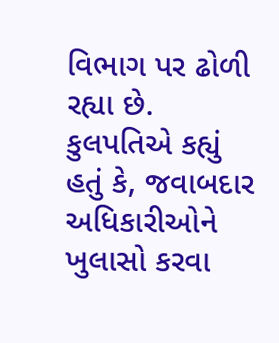વિભાગ પર ઢોળી રહ્યા છે. કુલપતિએ કહ્યું હતું કે, જવાબદાર અધિકારીઓને ખુલાસો કરવા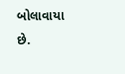બોલાવાયા છે.